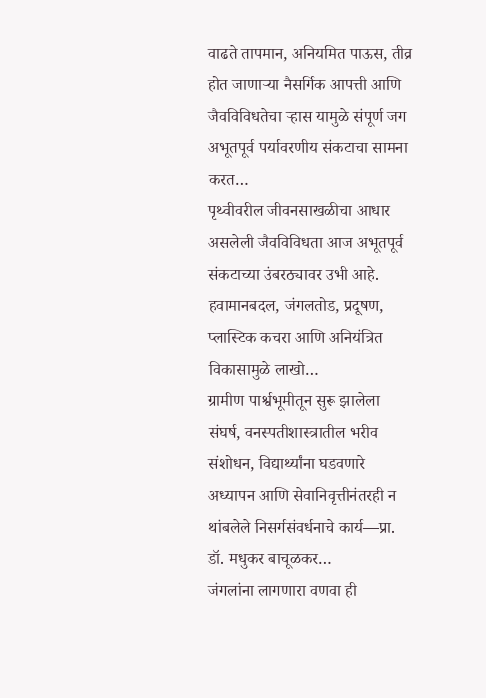वाढते तापमान, अनियमित पाऊस, तीव्र होत जाणाऱ्या नैसर्गिक आपत्ती आणि जैवविविधतेचा ऱ्हास यामुळे संपूर्ण जग अभूतपूर्व पर्यावरणीय संकटाचा सामना करत…
पृथ्वीवरील जीवनसाखळीचा आधार असलेली जैवविविधता आज अभूतपूर्व संकटाच्या उंबरठ्यावर उभी आहे. हवामानबदल, जंगलतोड, प्रदूषण, प्लास्टिक कचरा आणि अनियंत्रित विकासामुळे लाखो…
ग्रामीण पार्श्वभूमीतून सुरू झालेला संघर्ष, वनस्पतीशास्त्रातील भरीव संशोधन, विद्यार्थ्यांना घडवणारे अध्यापन आणि सेवानिवृत्तीनंतरही न थांबलेले निसर्गसंवर्धनाचे कार्य—प्रा. डॉ. मधुकर बाचूळकर…
जंगलांना लागणारा वणवा ही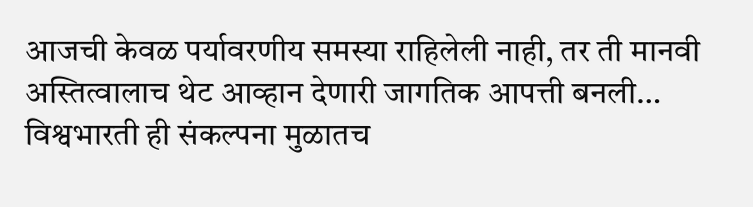आजची केवळ पर्यावरणीय समस्या राहिलेली नाही, तर ती मानवी अस्तित्वालाच थेट आव्हान देणारी जागतिक आपत्ती बनली…
विश्वभारती ही संकल्पना मुळातच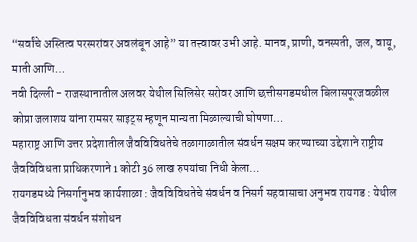“सर्वांचे अस्तित्व परस्परांवर अवलंबून आहे” या तत्त्वावर उभी आहे. मानव, प्राणी, वनस्पती, जल, वायू, माती आणि…
नवी दिल्ली - राजस्थानातील अलवर येथील सिलिसेर सरोवर आणि छत्तीसगडमधील बिलासपूरजवळील कोप्रा जलाशय यांना रामसर साइट्स म्हणून मान्यता मिळाल्याची घोषणा…
महाराष्ट्र आणि उत्तर प्रदेशातील जैवविविधतेचे तळागाळातील संवर्धन सक्षम करण्याच्या उद्देशाने राष्ट्रीय जैवविविधता प्राधिकरणाने 1 कोटी 36 लाख रुपयांचा निधी केला…
रायगडमध्ये निसर्गानुभव कार्यशाळा : जैवविविधतेचे संवर्धन व निसर्ग सहवासाचा अनुभव रायगड : येथील जैवविविधता संवर्धन संशोधन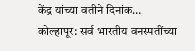केंद्र यांच्या वतीने दिनांक…
कोल्हापूर: सर्व भारतीय वनस्पतींच्या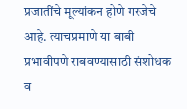प्रजातींचे मूल्यांकन होणे गरजेचे आहे. त्याचप्रमाणे या बाबी प्रभावीपणे राबवण्यासाठी संशोधक व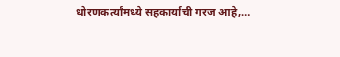धोरणकर्त्यांमध्ये सहकार्याची गरज आहे,…